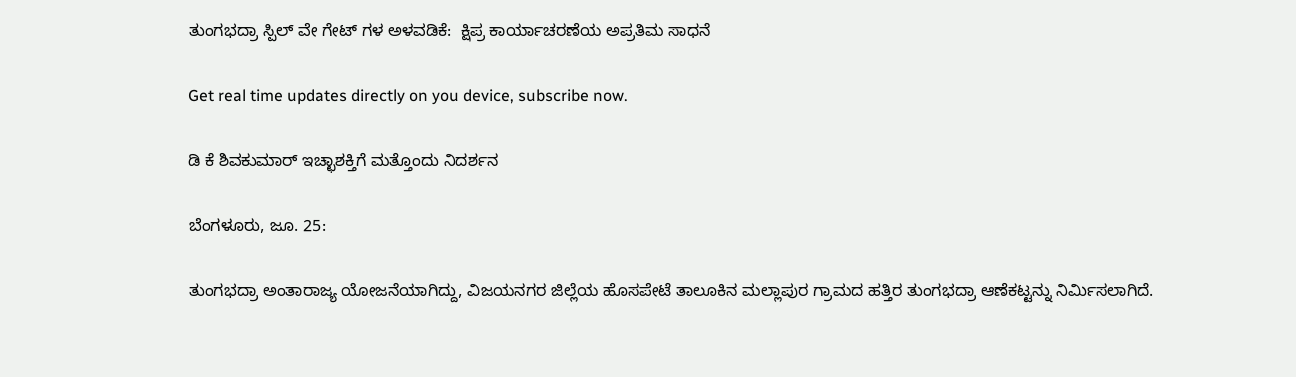ತುಂಗಭದ್ರಾ ಸ್ಪಿಲ್ ವೇ ಗೇಟ್ ಗಳ ಅಳವಡಿಕೆ:  ಕ್ಷಿಪ್ರ ಕಾರ್ಯಾಚರಣೆಯ ಅಪ್ರತಿಮ ಸಾಧನೆ

Get real time updates directly on you device, subscribe now.

ಡಿ ಕೆ ಶಿವಕುಮಾರ್ ಇಚ್ಛಾಶಕ್ತಿಗೆ ಮತ್ತೊಂದು ನಿದರ್ಶನ

ಬೆಂಗಳೂರು, ಜೂ. 25:

ತುಂಗಭದ್ರಾ ಅಂತಾರಾಜ್ಯ ಯೋಜನೆಯಾಗಿದ್ದು, ವಿಜಯನಗರ ಜಿಲ್ಲೆಯ ಹೊಸಪೇಟೆ ತಾಲೂಕಿನ ಮಲ್ಲಾಪುರ ಗ್ರಾಮದ ಹತ್ತಿರ ತುಂಗಭದ್ರಾ ಆಣೆಕಟ್ಟನ್ನು ನಿರ್ಮಿಸಲಾಗಿದೆ.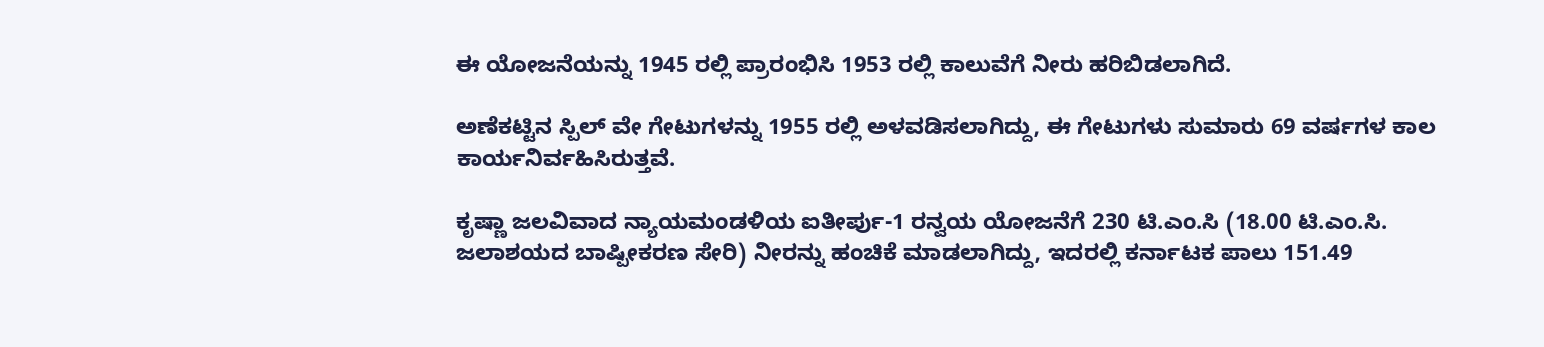ಈ ಯೋಜನೆಯನ್ನು 1945 ರಲ್ಲಿ ಪ್ರಾರಂಭಿಸಿ 1953 ರಲ್ಲಿ ಕಾಲುವೆಗೆ ನೀರು ಹರಿಬಿಡಲಾಗಿದೆ.

ಅಣೆಕಟ್ಟಿನ ಸ್ಪಿಲ್ ವೇ ಗೇಟುಗಳನ್ನು 1955 ರಲ್ಲಿ ಅಳವಡಿಸಲಾಗಿದ್ದು, ಈ ಗೇಟುಗಳು ಸುಮಾರು 69 ವರ್ಷಗಳ ಕಾಲ ಕಾರ್ಯನಿರ್ವಹಿಸಿರುತ್ತವೆ.

ಕೃಷ್ಣಾ ಜಲವಿವಾದ ನ್ಯಾಯಮಂಡಳಿಯ ಐತೀರ್ಪು-1 ರನ್ವಯ ಯೋಜನೆಗೆ 230 ಟಿ.ಎಂ.ಸಿ (18.00 ಟಿ.ಎಂ.ಸಿ. ಜಲಾಶಯದ ಬಾಷ್ಪೀಕರಣ ಸೇರಿ) ನೀರನ್ನು ಹಂಚಿಕೆ ಮಾಡಲಾಗಿದ್ದು, ಇದರಲ್ಲಿ ಕರ್ನಾಟಕ ಪಾಲು 151.49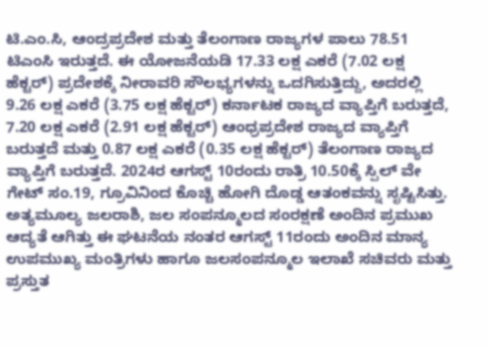ಟಿ.ಎಂ.ಸಿ, ಆಂದ್ರಪ್ರದೇಶ ಮತ್ತು ತೆಲಂಗಾಣ ರಾಜ್ಯಗಳ ಪಾಲು 78.51 ಟಿಎಂಸಿ ಇರುತ್ತದೆ. ಈ ಯೋಜನೆಯಡಿ 17.33 ಲಕ್ಷ ಎಕರೆ (7.02 ಲಕ್ಷ ಹೆಕ್ಟರ್) ಪ್ರದೇಶಕ್ಕೆ ನೀರಾವರಿ ಸೌಲಭ್ಯಗಳನ್ನು ಒದಗಿಸುತ್ತಿದ್ದು, ಅದರಲ್ಲಿ 9.26 ಲಕ್ಷ ಎಕರೆ (3.75 ಲಕ್ಷ ಹೆಕ್ಟರ್) ಕರ್ನಾಟಕ ರಾಜ್ಯದ ವ್ಯಾಪ್ತಿಗೆ ಬರುತ್ತದೆ, 7.20 ಲಕ್ಷ ಎಕರೆ (2.91 ಲಕ್ಷ ಹೆಕ್ಟರ್) ಆಂಧ್ರಪ್ರದೇಶ ರಾಜ್ಯದ ವ್ಯಾಪ್ತಿಗೆ ಬರುತ್ತದೆ ಮತ್ತು 0.87 ಲಕ್ಷ ಎಕರೆ (0.35 ಲಕ್ಷ ಹೆಕ್ಟರ್) ತೆಲಂಗಾಣ ರಾಜ್ಯದ ವ್ಯಾಪ್ತಿಗೆ ಬರುತ್ತದೆ. 2024ರ ಆಗಸ್ಟ್ 10ರಂದು ರಾತ್ರಿ 10.50ಕ್ಕೆ ಸ್ಪಿಲ್ ವೇ ಗೇಟ್ ಸಂ.19, ಗ್ರೂವಿನಿಂದ ಕೊಚ್ಚಿ ಹೋಗಿ ದೊಡ್ಡ ಆತಂಕವನ್ನು ಸೃಷ್ಟಿಸಿತ್ತು. ಅತ್ಯಮೂಲ್ಯ ಜಲರಾಶಿ, ಜಲ ಸಂಪನ್ಮೂಲದ ಸಂರಕ್ಷಣೆ ಅಂದಿನ ಪ್ರಮುಖ ಆದ್ಯತೆ ಆಗಿತ್ತು ಈ ಘಟನೆಯ ನಂತರ ಆಗಸ್ಟ್ 11ರಂದು ಅಂದಿನ ಮಾನ್ಯ ಉಪಮುಖ್ಯ ಮಂತ್ರಿಗಳು ಹಾಗೂ ಜಲಸಂಪನ್ಮೂಲ ಇಲಾಖೆ ಸಚಿವರು ಮತ್ತು ಪ್ರಸ್ತುತ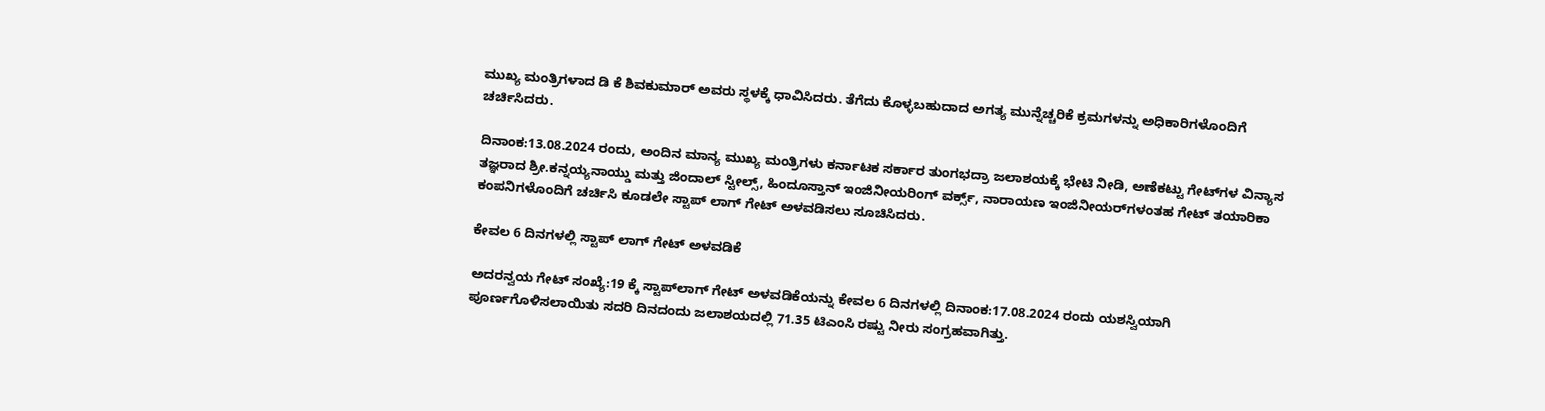ಮುಖ್ಯ ಮಂತ್ರಿಗಳಾದ ಡಿ ಕೆ ಶಿವಕುಮಾರ್ ಅವರು ಸ್ಥಳಕ್ಕೆ ಧಾವಿಸಿದರು. ತೆಗೆದು ಕೊಳ್ಳಬಹುದಾದ ಅಗತ್ಯ ಮುನ್ನೆಚ್ಚರಿಕೆ ಕ್ರಮಗಳನ್ನು ಅಧಿಕಾರಿಗಳೊಂದಿಗೆ ಚರ್ಚಿಸಿದರು.

ದಿನಾಂಕ:13.08.2024 ರಂದು, ಅಂದಿನ ಮಾನ್ಯ ಮುಖ್ಯ ಮಂತ್ರಿಗಳು ಕರ್ನಾಟಕ ಸರ್ಕಾರ ತುಂಗಭದ್ರಾ ಜಲಾಶಯಕ್ಕೆ ಭೇಟಿ ನೀಡಿ, ಅಣೆಕಟ್ಟು ಗೇಟ್‌ಗಳ ವಿನ್ಯಾಸ ತಜ್ಞರಾದ ಶ್ರೀ.ಕನ್ನಯ್ಯನಾಯ್ಡು ಮತ್ತು ಜಿಂದಾಲ್ ಸ್ಟೀಲ್ಸ್, ಹಿಂದೂಸ್ತಾನ್ ಇಂಜಿನೀಯರಿಂಗ್ ವರ್ಕ್ಸ್, ನಾರಾಯಣ ಇಂಜಿನೀಯರ್‌ಗಳಂತಹ ಗೇಟ್ ತಯಾರಿಕಾ ಕಂಪನಿಗಳೊಂದಿಗೆ ಚರ್ಚಿಸಿ ಕೂಡಲೇ ಸ್ಟಾಪ್ ಲಾಗ್ ಗೇಟ್ ಅಳವಡಿಸಲು ಸೂಚಿಸಿದರು.

ಕೇವಲ 6 ದಿನಗಳಲ್ಲಿ ಸ್ಟಾಪ್ ಲಾಗ್ ಗೇಟ್ ಅಳವಡಿಕೆ

ಅದರನ್ವಯ ಗೇಟ್ ಸಂಖ್ಯೆ:19 ಕ್ಕೆ ಸ್ಟಾಪ್‌ಲಾಗ್ ಗೇಟ್ ಅಳವಡಿಕೆಯನ್ನು ಕೇವಲ 6 ದಿನಗಳಲ್ಲಿ ದಿನಾಂಕ:17.08.2024 ರಂದು ಯಶಸ್ವಿಯಾಗಿ ಪೂರ್ಣಗೊಳಿಸಲಾಯಿತು ಸದರಿ ದಿನದಂದು ಜಲಾಶಯದಲ್ಲಿ 71.35 ಟಿಎಂಸಿ ರಷ್ಟು ನೀರು ಸಂಗ್ರಹವಾಗಿತ್ತು.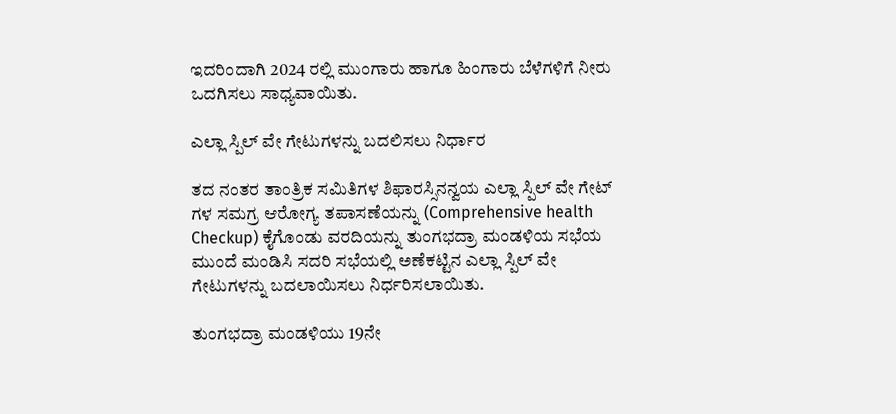ಇದರಿಂದಾಗಿ 2024 ರಲ್ಲಿ ಮುಂಗಾರು ಹಾಗೂ ಹಿಂಗಾರು ಬೆಳೆಗಳಿಗೆ ನೀರು ಒದಗಿಸಲು ಸಾಧ್ಯವಾಯಿತು.

ಎಲ್ಲಾ ಸ್ಪಿಲ್ ವೇ ಗೇಟುಗಳನ್ನು ಬದಲಿಸಲು ನಿರ್ಧಾರ

ತದ ನಂತರ ತಾಂತ್ರಿಕ ಸಮಿತಿಗಳ ಶಿಫಾರಸ್ಸಿನನ್ವಯ ಎಲ್ಲಾ ಸ್ಪಿಲ್ ವೇ ಗೇಟ್ ಗಳ ಸಮಗ್ರ ಆರೋಗ್ಯ ತಪಾಸಣೆಯನ್ನು (Comprehensive health Checkup) ಕೈಗೊಂಡು ವರದಿಯನ್ನು ತುಂಗಭದ್ರಾ ಮಂಡಳಿಯ ಸಭೆಯ ಮುಂದೆ ಮಂಡಿಸಿ ಸದರಿ ಸಭೆಯಲ್ಲಿ ಅಣೆಕಟ್ಟಿನ ಎಲ್ಲಾ ಸ್ಪಿಲ್ ವೇ ಗೇಟುಗಳನ್ನು ಬದಲಾಯಿಸಲು ನಿರ್ಧರಿಸಲಾಯಿತು.

ತುಂಗಭದ್ರಾ ಮಂಡಳಿಯು 19ನೇ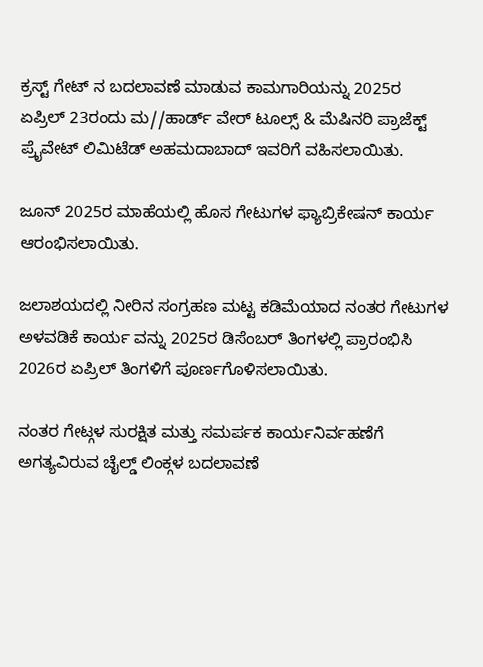ಕ್ರಸ್ಟ್ ಗೇಟ್ ನ ಬದಲಾವಣೆ ಮಾಡುವ ಕಾಮಗಾರಿಯನ್ನು 2025ರ ಏಪ್ರಿಲ್ 23ರಂದು ಮ//ಹಾರ್ಡ್‌ ವೇರ್ ಟೂಲ್ಸ್ & ಮೆಷಿನರಿ ಪ್ರಾಜೆಕ್ಟ್ ಪ್ರೈವೇಟ್ ಲಿಮಿಟೆಡ್ ಅಹಮದಾಬಾದ್ ಇವರಿಗೆ ವಹಿಸಲಾಯಿತು.

ಜೂನ್ 2025ರ ಮಾಹೆಯಲ್ಲಿ ಹೊಸ ಗೇಟುಗಳ ಫ್ಯಾಬ್ರಿಕೇಷನ್ ಕಾರ್ಯ ಆರಂಭಿಸಲಾಯಿತು.

ಜಲಾಶಯದಲ್ಲಿ ನೀರಿನ ಸಂಗ್ರಹಣ ಮಟ್ಟ ಕಡಿಮೆಯಾದ ನಂತರ ಗೇಟುಗಳ ಅಳವಡಿಕೆ ಕಾರ್ಯ ವನ್ನು 2025ರ ಡಿಸೆಂಬರ್ ತಿಂಗಳಲ್ಲಿ ಪ್ರಾರಂಭಿಸಿ 2026ರ ಏಪ್ರಿಲ್ ತಿಂಗಳಿಗೆ ಪೂರ್ಣಗೊಳಿಸಲಾಯಿತು.

ನಂತರ ಗೇಟ್ಗಳ ಸುರಕ್ಷಿತ ಮತ್ತು ಸಮರ್ಪಕ ಕಾರ್ಯನಿರ್ವಹಣೆಗೆ ಅಗತ್ಯವಿರುವ ಚೈಲ್ಡ್ ಲಿಂಕ್ಗಳ ಬದಲಾವಣೆ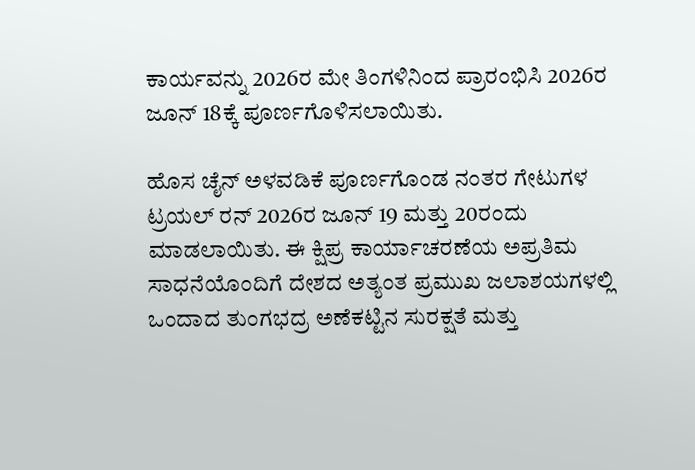ಕಾರ್ಯವನ್ನು 2026ರ ಮೇ ತಿಂಗಳಿನಿಂದ ಪ್ರಾರಂಭಿಸಿ 2026ರ ಜೂನ್ 18ಕ್ಕೆ ಪೂರ್ಣಗೊಳಿಸಲಾಯಿತು.

ಹೊಸ ಚೈನ್ ಅಳವಡಿಕೆ ಪೂರ್ಣಗೊಂಡ ನಂತರ ಗೇಟುಗಳ ಟ್ರಯಲ್ ರನ್ 2026ರ ಜೂನ್ 19 ಮತ್ತು 20ರಂದು ಮಾಡಲಾಯಿತು. ಈ ಕ್ಷಿಪ್ರ ಕಾರ್ಯಾಚರಣೆಯ ಅಪ್ರತಿಮ ಸಾಧನೆಯೊಂದಿಗೆ ದೇಶದ ಅತ್ಯಂತ ಪ್ರಮುಖ ಜಲಾಶಯಗಳಲ್ಲಿ ಒಂದಾದ ತುಂಗಭದ್ರ ಅಣೆಕಟ್ಟಿನ ಸುರಕ್ಷತೆ ಮತ್ತು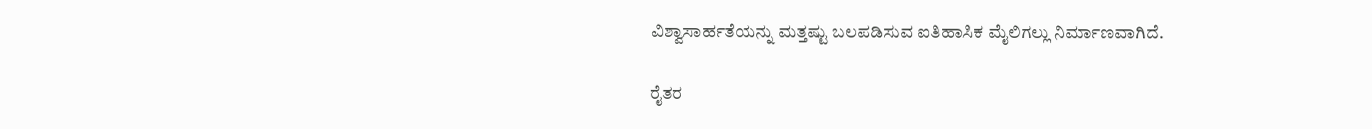ವಿಶ್ವಾಸಾರ್ಹತೆಯನ್ನು ಮತ್ತಷ್ಟು ಬಲಪಡಿಸುವ ಐತಿಹಾಸಿಕ ಮೈಲಿಗಲ್ಲು ನಿರ್ಮಾಣವಾಗಿದೆ.

ರೈತರ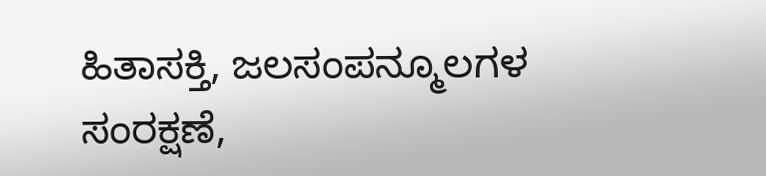ಹಿತಾಸಕ್ತಿ, ಜಲಸಂಪನ್ಮೂಲಗಳ ಸಂರಕ್ಷಣೆ,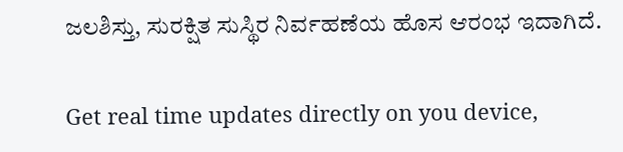ಜಲಶಿಸ್ತು, ಸುರಕ್ಷಿತ ಸುಸ್ಥಿರ ನಿರ್ವಹಣೆಯ ಹೊಸ ಆರಂಭ ಇದಾಗಿದೆ.

Get real time updates directly on you device,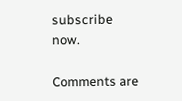subscribe now.

Comments are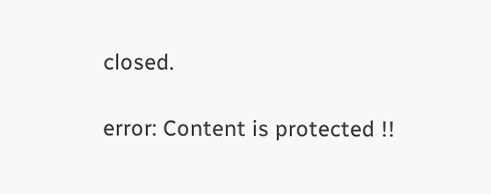closed.

error: Content is protected !!